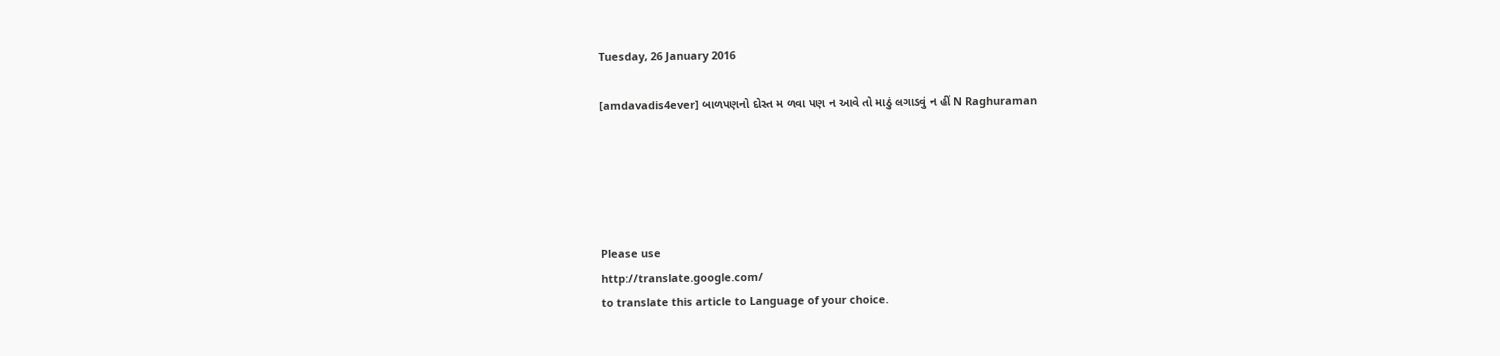Tuesday, 26 January 2016

[amdavadis4ever] બાળપણનો દોસ્ત મ ળવા પણ ન આવે તો માઠું લગાડવું ન હીં N Raghuraman





Please use
http://translate.google.com/
to translate this article to Language of your choice.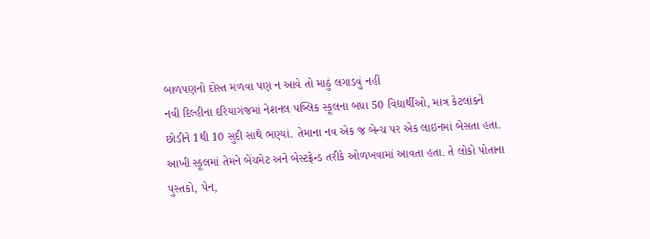બાળપણનો દોસ્ત મળવા પણ ન આવે તો માઠું લગાડવું નહીં
નવી દિલ્હીના દરિયાગંજમાં નેશનલ પબ્લિક સ્કૂલના બધા 50 વિદ્યાર્થીઓ, માત્ર કેટલાંકને છોડીને 1થી 10 સુદી સાથે ભણ્યાં. તેમાના નવ એક જ બેન્ચ પર એક લાઇનમાં બેસતા હતા. આખી સ્કૂલમાં તેમને બેંચમેટ અને બેસ્ટફ્રેન્ડ તરીકે ઓળખવામાં આવતા હતા. તે લોકો પોતાના પુસ્તકો, પેન,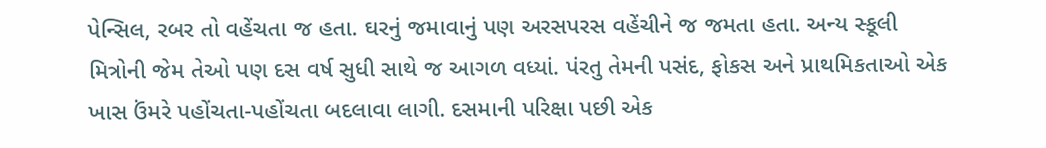પેન્સિલ, રબર તો વહેંચતા જ હતા. ઘરનું જમાવાનું પણ અરસપરસ વહેંચીને જ જમતા હતા. અન્ય સ્કૂલી મિત્રોની જેમ તેઓ પણ દસ વર્ષ સુધી સાથે જ આગળ વધ્યાં. પંરતુ તેમની પસંદ, ફોકસ અને પ્રાથમિકતાઓ એક ખાસ ઉંમરે પહોંચતા-પહોંચતા બદલાવા લાગી. દસમાની પરિક્ષા પછી એક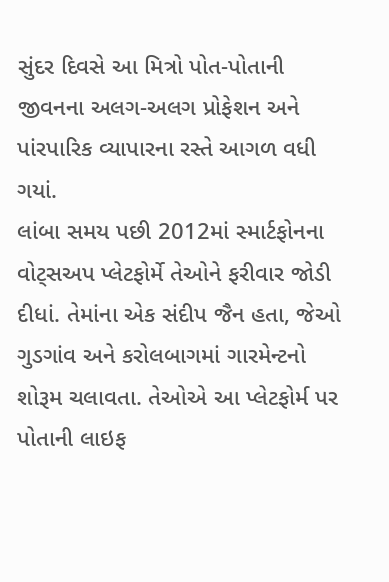સુંદર દિવસે આ મિત્રો પોત-પોતાની જીવનના અલગ-અલગ પ્રોફેશન અને પાંરપારિક વ્યાપારના રસ્તે આગળ વધી ગયાં.
લાંબા સમય પછી 2012માં સ્માર્ટફોનના વોટ્સઅપ પ્લેટફોર્મે તેઓને ફરીવાર જોડી દીધાં. તેમાંના એક સંદીપ જૈન હતા, જેઓ ગુડગાંવ અને કરોલબાગમાં ગારમેન્ટનો શોરૂમ ચલાવતા. તેઓએ આ પ્લેટફોર્મ પર પોતાની લાઇફ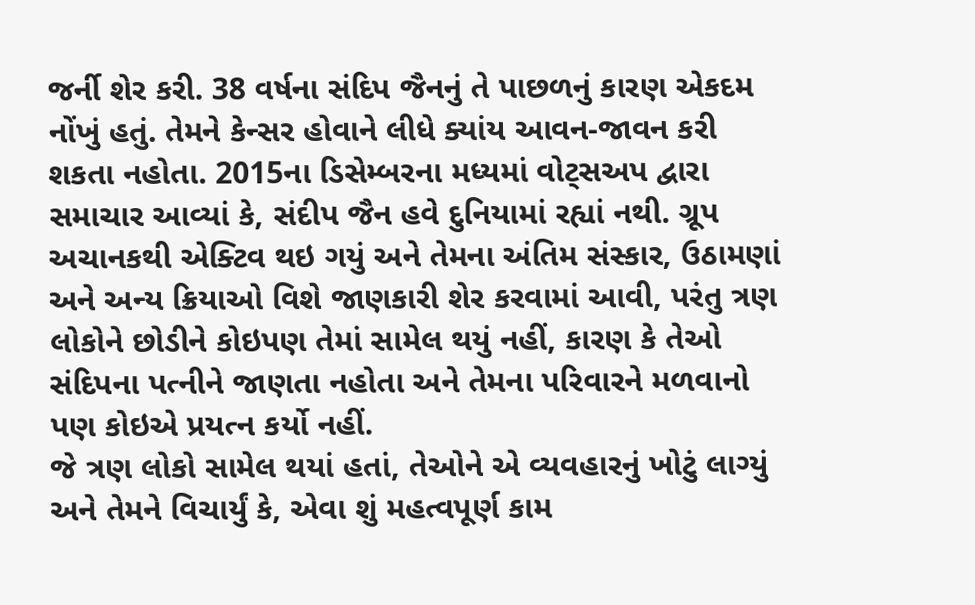જર્ની શેર કરી. 38 વર્ષના સંદિપ જૈનનું તે પાછળનું કારણ એકદમ નોંખું હતું. તેમને કેન્સર હોવાને લીધે ક્યાંય આવન-જાવન કરી શકતા નહોતા. 2015ના ડિસેમ્બરના મધ્યમાં વોટ્સઅપ દ્વારા સમાચાર આવ્યાં કે, સંદીપ જૈન હવે દુનિયામાં રહ્યાં નથી. ગ્રૂપ અચાનકથી એક્ટિવ થઇ ગયું અને તેમના અંતિમ સંસ્કાર, ઉઠામણાં અને અન્ય ક્રિયાઓ વિશે જાણકારી શેર કરવામાં આવી, પરંતુ ત્રણ લોકોને છોડીને કોઇપણ તેમાં સામેલ થયું નહીં, કારણ કે તેઓ સંદિપના પત્નીને જાણતા નહોતા અને તેમના પરિવારને મળવાનો પણ કોઇએ પ્રયત્ન કર્યો નહીં.
જે ત્રણ લોકો સામેલ થયાં હતાં, તેઓને એ વ્યવહારનું ખોટું લાગ્યું અને તેમને વિચાર્યું કે, એવા શું મહત્વપૂર્ણ કામ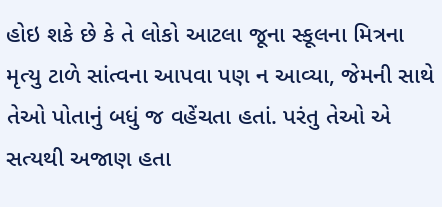હોઇ શકે છે કે તે લોકો આટલા જૂના સ્કૂલના મિત્રના મૃત્યુ ટાળે સાંત્વના આપવા પણ ન આવ્યા, જેમની સાથે તેઓ પોતાનું બધું જ વહેંચતા હતાં. પરંતુ તેઓ એ સત્યથી અજાણ હતા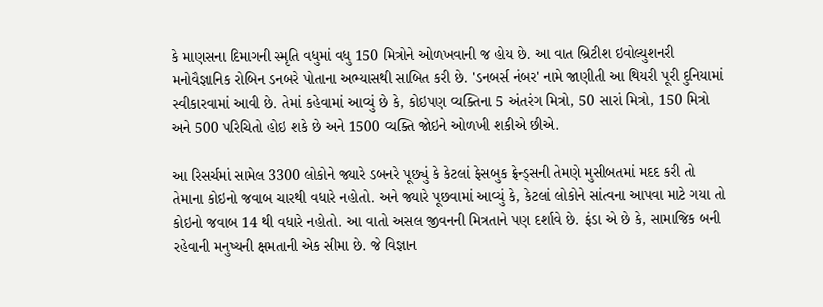કે માણસના દિમાગની સ્મૃતિ વધુમાં વધુ 150 મિત્રોને ઓળખવાની જ હોય છે. આ વાત બ્રિટીશ ઇવોલ્યુશનરી મનોવૈજ્ઞાનિક રોબિન ડનબરે પોતાના અભ્યાસથી સાબિત કરી છે. 'ડનબર્સ નંબર' નામે જાણીતી આ થિયરી પૂરી દુનિયામાં સ્વીકારવામાં આવી છે. તેમાં કહેવામાં આવ્યું છે કે, કોઇપણ વ્યક્તિના 5 અંતરંગ મિત્રો, 50 સારાં મિત્રો, 150 મિત્રો અને 500 પરિચિતો હોઇ શકે છે અને 1500 વ્યક્તિ જોઇને ઓળખી શકીએ છીએ.

આ રિસર્ચમાં સામેલ 3300 લોકોને જ્યારે ડબનરે પૂછ્યું કે કેટલાં ફેસબુક ફ્રેન્ડ્સની તેમણે મુસીબતમાં મદદ કરી તો તેમાના કોઇનો જવાબ ચારથી વધારે નહોતો. અને જ્યારે પૂછવામાં ‌આવ્યું કે, કેટલાં લોકોને સાંત્વના આપવા માટે ગયા તો કોઇનો જવાબ 14 થી વધારે નહોતો. આ વાતો અસલ જીવનની મિત્રતાને પણ દર્શાવે છે. ફંડા એ છે કે, સામાજિક બની રહેવાની મનુષ્યની ક્ષમતાની એક સીમા છે. જે વિજ્ઞાન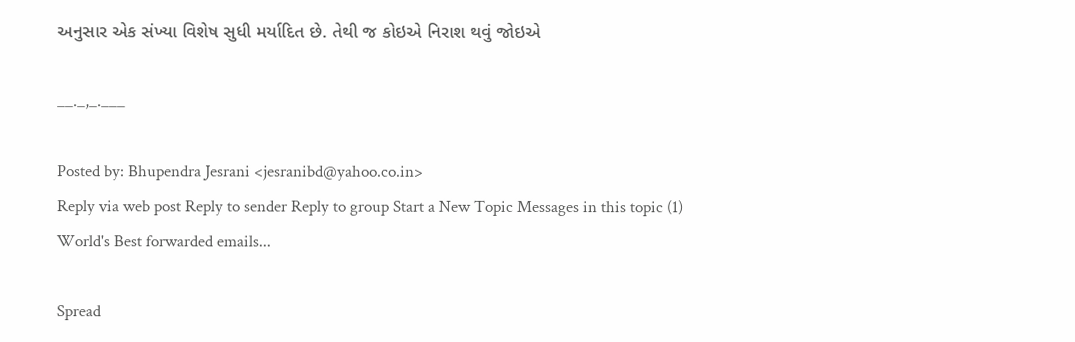અનુસાર એક સંખ્યા વિશેષ સુધી મર્યાદિત છે. તેથી જ કોઇએ નિરાશ થવું જોઇએ

__._,_.___

Posted by: Bhupendra Jesrani <jesranibd@yahoo.co.in>
Reply via web post Reply to sender Reply to group Start a New Topic Messages in this topic (1)
World's Best forwarded emails...

Spread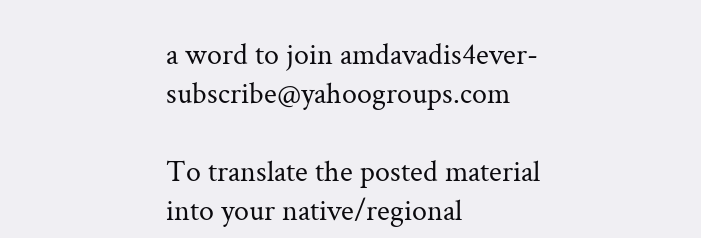a word to join amdavadis4ever-subscribe@yahoogroups.com

To translate the posted material into your native/regional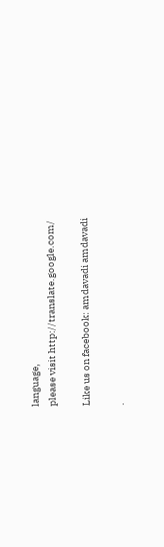language,
please visit http://translate.google.com/

Like us on facebook: amdavadi amdavadi

.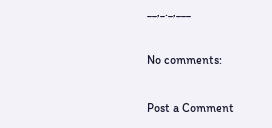__,_._,___

No comments:

Post a Comment